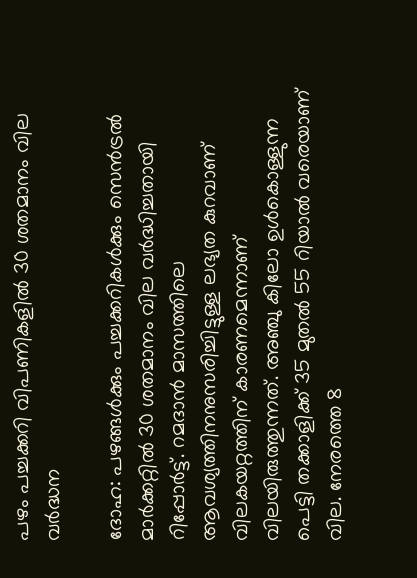പഴം പച്ചക്കറി വിപണികളില്‍ 30 ശതമാനം വില വര്‍ദ്ധന

ദോഹ: പഴങ്ങള്‍ക്കും പച്ചക്കറികള്‍ക്കും സെന്‍ട്രല്‍ മാര്‍ക്കറ്റില്‍ 30 ശതമാനം വില വര്‍ദ്ധിച്ചതായി റിപ്പോര്‍ട്ട്. റമദാന്‍ മാസത്തിലെ ആവശ്യത്തിനനുസരിച്ചിട്ടുള്ള ലഭ്യത കുറവാണ് വിലകയറ്റത്തിന് കാരണമെന്നാണ് വിലയിരുത്തുന്നത്. അഞ്ചു കിലോ ഉള്‍കൊള്ളുന്ന പെട്ടി തക്കാളിക്ക് 35 മുതല്‍ 55 റിയാല്‍ വരെയാണ് വില. നേരത്തെ 8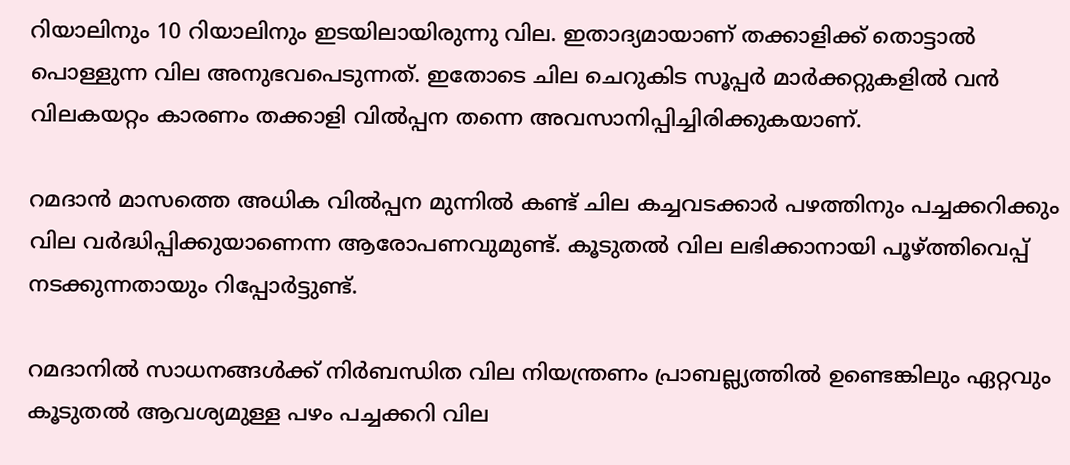റിയാലിനും 10 റിയാലിനും ഇടയിലായിരുന്നു വില. ഇതാദ്യമായാണ് തക്കാളിക്ക് തൊട്ടാല്‍ പൊള്ളുന്ന വില അനുഭവപെടുന്നത്. ഇതോടെ ചില ചെറുകിട സൂപ്പര്‍ മാര്‍ക്കറ്റുകളില്‍ വന്‍ വിലകയറ്റം കാരണം തക്കാളി വില്‍പ്പന തന്നെ അവസാനിപ്പിച്ചിരിക്കുകയാണ്.

റമദാന്‍ മാസത്തെ അധിക വില്‍പ്പന മുന്നില്‍ കണ്ട് ചില കച്ചവടക്കാര്‍ പഴത്തിനും പച്ചക്കറിക്കും വില വര്‍ദ്ധിപ്പിക്കുയാണെന്ന ആരോപണവുമുണ്ട്. കൂടുതല്‍ വില ലഭിക്കാനായി പൂഴ്ത്തിവെപ്പ് നടക്കുന്നതായും റിപ്പോര്‍ട്ടുണ്ട്.

റമദാനില്‍ സാധനങ്ങള്‍ക്ക് നിര്‍ബന്ധിത വില നിയന്ത്രണം പ്രാബല്ല്യത്തില്‍ ഉണ്ടെങ്കിലും ഏറ്റവും കൂടുതല്‍ ആവശ്യമുള്ള പഴം പച്ചക്കറി വില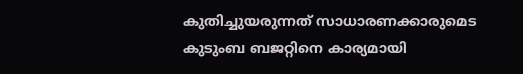കുതിച്ചുയരുന്നത് സാധാരണക്കാരുമെട കുടുംബ ബജറ്റിനെ കാര്യമായി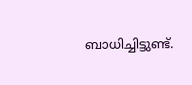ബാധിച്ചിട്ടുണ്ട്.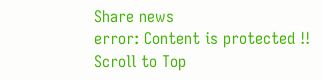Share news
error: Content is protected !!
Scroll to Top